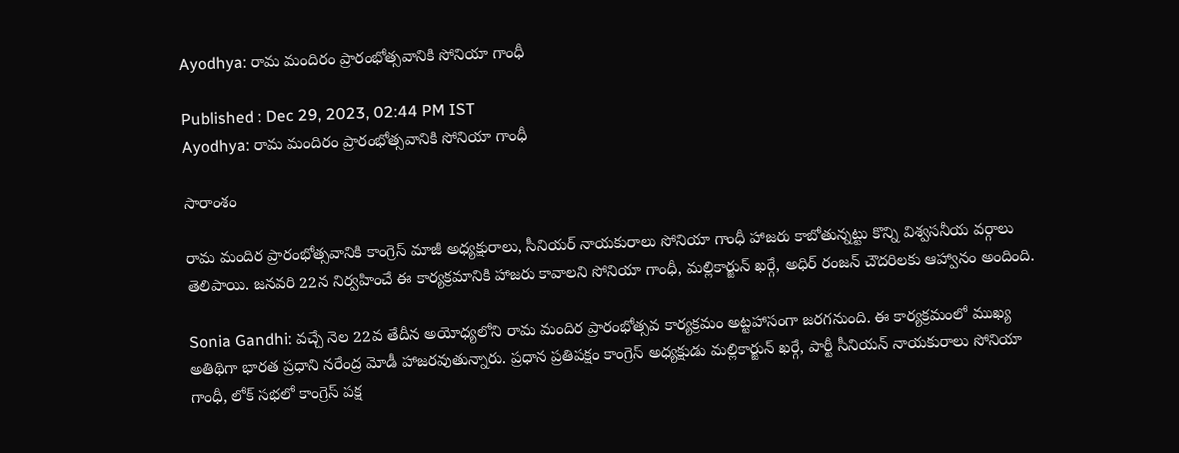Ayodhya: రామ మందిరం ప్రారంభోత్సవానికి సోనియా గాంధీ

Published : Dec 29, 2023, 02:44 PM IST
Ayodhya: రామ మందిరం ప్రారంభోత్సవానికి సోనియా గాంధీ

సారాంశం

రామ మందిర ప్రారంభోత్సవానికి కాంగ్రెస్ మాజీ అధ్యక్షురాలు, సీనియర్ నాయకురాలు సోనియా గాంధీ హాజరు కాబోతున్నట్టు కొన్ని విశ్వసనీయ వర్గాలు తెలిపాయి. జనవరి 22న నిర్వహించే ఈ కార్యక్రమానికి హాజరు కావాలని సోనియా గాంధీ, మల్లికార్జున్ ఖర్గే, అధిర్ రంజన్ చౌదరిలకు ఆహ్వానం అందింది.

Sonia Gandhi: వచ్చే నెల 22వ తేదీన అయోధ్యలోని రామ మందిర ప్రారంభోత్సవ కార్యక్రమం అట్టహాసంగా జరగనుంది. ఈ కార్యక్రమంలో ముఖ్య అతిథిగా భారత ప్రధాని నరేంద్ర మోడీ హాజరవుతున్నారు. ప్రధాన ప్రతిపక్షం కాంగ్రెస్ అధ్యక్షుడు మల్లికార్జున్ ఖర్గే, పార్టీ సీనియన్ నాయకురాలు సోనియా గాంధీ, లోక్ సభలో కాంగ్రెస్ పక్ష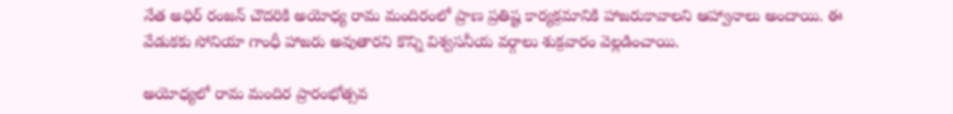నేత అధిర్ రంజన్ చౌదరికి అయోధ్య రామ మందిరంలో ప్రాణ ప్రతిష్ట కార్యక్రమానికి హాజరుకావాలని ఆహ్వానాలు అందాయి. ఈ వేడుకకు సోనియా గాంధీ హాజరు అవుతారని కొన్ని విశ్వసనీయ వర్గాలు శుక్రవారం వెల్లడించాయి.

అయోధ్యలో రామ మందిర ప్రారంభోత్సవ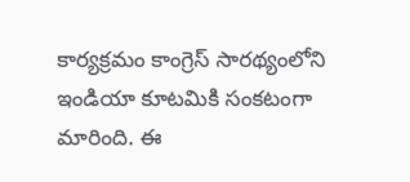కార్యక్రమం కాంగ్రెస్ సారథ్యంలోని ఇండియా కూటమికి సంకటంగా మారింది. ఈ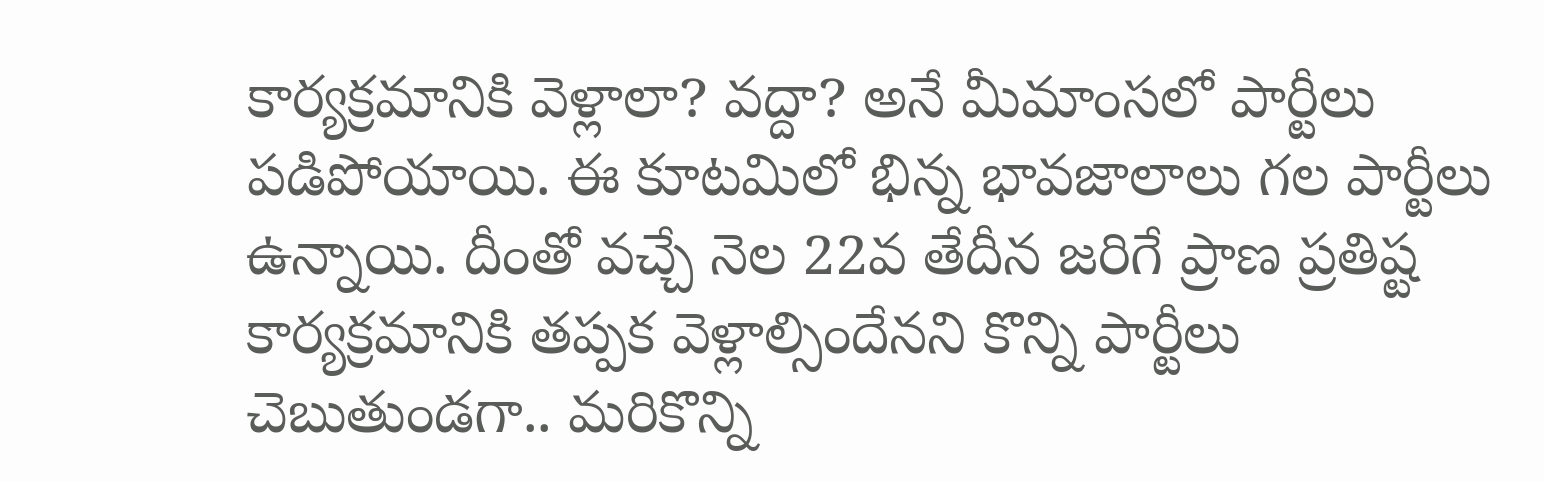కార్యక్రమానికి వెళ్లాలా? వద్దా? అనే మీమాంసలో పార్టీలు పడిపోయాయి. ఈ కూటమిలో భిన్న భావజాలాలు గల పార్టీలు ఉన్నాయి. దీంతో వచ్చే నెల 22వ తేదీన జరిగే ప్రాణ ప్రతిష్ట కార్యక్రమానికి తప్పక వెళ్లాల్సిందేనని కొన్ని పార్టీలు చెబుతుండగా.. మరికొన్ని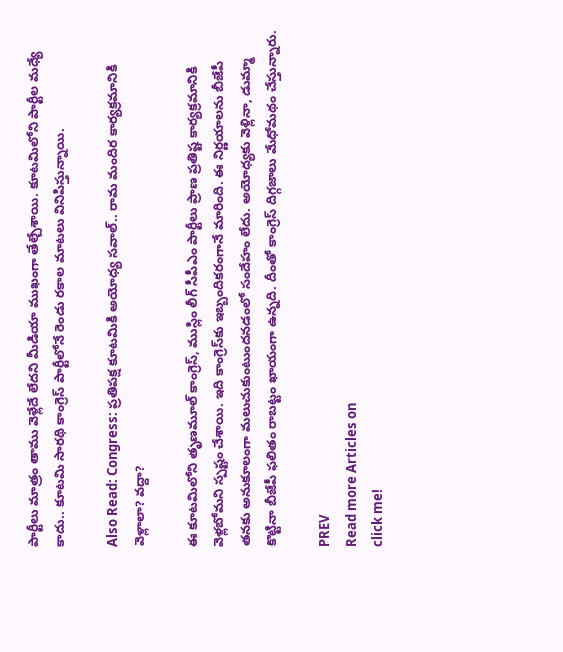పార్టీలు మాత్రం తాము వెళ్లేదే లేదని మీడియా ముఖంగా తేల్చేశాయి. కూటమిలోని పార్టీల మధ్యే కాదు.. కూటమి సారథి కాంగ్రెస్ పార్టీలోనే రెండు రకాల మాటలు వినిపిస్తున్నాయి.

Also Read: Congress: ప్రతిపక్ష కూటమికి అయోధ్య సవాల్.. రామ మందిర కార్యక్రమానికి వెళ్లాలా? వద్దా?

ఈ కూటమిలోని తృణమూల్ కాంగ్రెస్, ముస్లిం లీగ్ సీపీఎం పార్టీలు ప్రాణ ప్రతిష్ట కార్యక్రమానికి వెళ్లబోమని స్పష్టం చేశాయి. ఇది కాంగ్రెస్‌కు ఇబ్బందికరంగానే మారింది. ఈ నిర్ణయాలను బీజేపీ తనకు అనుకూలంగా మలుచుకుంటుందనడంలో సందేహం లేదు. అయోధ్యకు వెళ్లినా, డుమ్మా కొట్టినా బీజేపీ ఫలితం రాబట్టం ఖాయంగా ఉన్నది. దీంతో కాంగ్రెస్ దిగ్గజాలు మేధోమథం చేస్తున్నారు.

PREV
Read more Articles on
click me!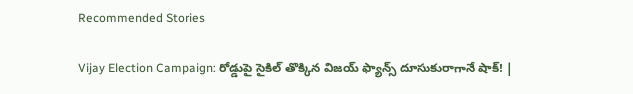Recommended Stories

Vijay Election Campaign: రోడ్డుపై సైకిల్ తొక్కిన విజయ్ ఫ్యాన్స్ దూసుకురాగానే షాక్! |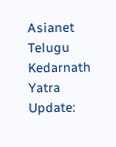Asianet Telugu
Kedarnath Yatra Update: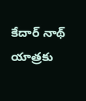కేదార్ నాథ్ యాత్రకు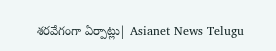శరవేగంగా ఏర్పాట్లు| Asianet News Telugu